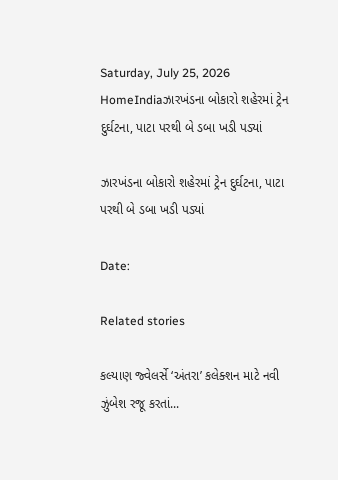Saturday, July 25, 2026
HomeIndiaઝારખંડના બોકારો શહેરમાં ટ્રેન દુર્ઘટના, પાટા પરથી બે ડબા ખડી પડ્યાં

ઝારખંડના બોકારો શહેરમાં ટ્રેન દુર્ઘટના, પાટા પરથી બે ડબા ખડી પડ્યાં

Date:

Related stories

કલ્યાણ જ્વેલર્સે ‘અંતરા’ કલેક્શન માટે નવી ઝુંબેશ રજૂ કરતાં...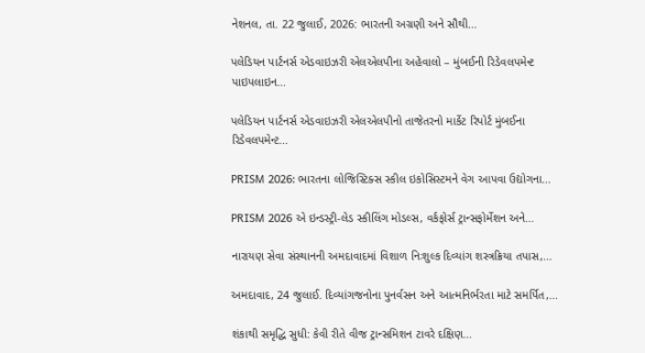નેશનલ, તા. 22 જુલાઈ, 2026: ભારતની અગ્રણી અને સૌથી...

પલેડિયન પાર્ટનર્સ એડવાઇઝરી એલએલપીના અહેવાલો – મુંબઈની રિડેવલપમેન્ટ પાઇપલાઇન...

પલેડિયન પાર્ટનર્સ એડવાઇઝરી એલએલપીનો તાજેતરનો માર્કેટ રિપોર્ટ મુંબઈના રિડેવલપમેન્ટ...

PRISM 2026: ભારતના લોજિસ્ટિક્સ સ્કીલ ઇકોસિસ્ટમને વેગ આપવા ઉદ્યોગના...

PRISM 2026 એ ઇન્ડસ્ટ્રી-લેડ સ્કીલિંગ મોડલ્સ, વર્કફોર્સ ટ્રાન્સફોર્મેશન અને...

નારાયણ સેવા સંસ્થાનની અમદાવાદમાં વિશાળ નિઃશુલ્ક દિવ્યાંગ શસ્ત્રક્રિયા તપાસ,...

અમદાવાદ, 24 જુલાઈ. દિવ્યાંગજનોના પુનર્વસન અને આત્મનિર્ભરતા માટે સમર્પિત,...

શંકાથી સમૃદ્ધિ સુધી: કેવી રીતે વીજ ટ્રાન્સમિશન ટાવરે દક્ષિણ...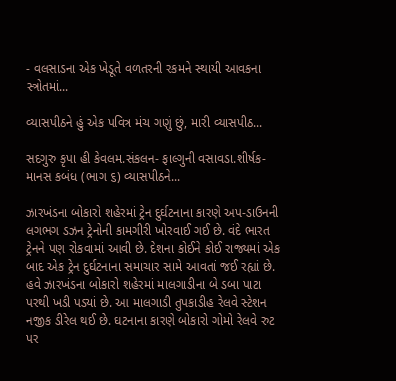- વલસાડના એક ખેડૂતે વળતરની રકમને સ્થાયી આવકના સ્ત્રોતમાં...

વ્યાસપીઠને હું એક પવિત્ર મંચ ગણું છું, મારી વ્યાસપીઠ...

સદગુરુ કૃપા હી કેવલમ.સંકલન- ફાલ્ગુની વસાવડા.શીર્ષક-માનસ કબંધ (ભાગ ૬) વ્યાસપીઠને...

ઝારખંડના બોકારો શહેરમાં ટ્રેન દુર્ઘટનાના કારણે અપ-ડાઉનની લગભગ ડઝન ટ્રેનોની કામગીરી ખોરવાઈ ગઈ છે. વંદે ભારત ટ્રેનને પણ રોકવામાં આવી છે. દેશના કોઈને કોઈ રાજ્યમાં એક બાદ એક ટ્રેન દુર્ઘટનાના સમાચાર સામે આવતાં જઈ રહ્યાં છે. હવે ઝારખંડના બોકારો શહેરમાં માલગાડીના બે ડબા પાટા પરથી ખડી પડ્યાં છે. આ માલગાડી તુપકાડીહ રેલવે સ્ટેશન નજીક ડીરેલ થઈ છે. ઘટનાના કારણે બોકારો ગોમો રેલવે રુટ પર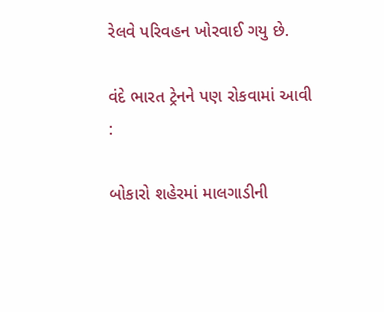રેલવે પરિવહન ખોરવાઈ ગયુ છે.

વંદે ભારત ટ્રેનને પણ રોકવામાં આવી :

બોકારો શહેરમાં માલગાડીની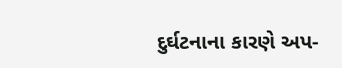દુર્ઘટનાના કારણે અપ-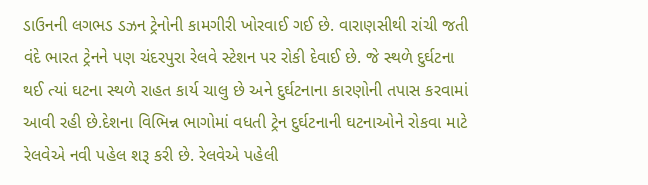ડાઉનની લગભડ ડઝન ટ્રેનોની કામગીરી ખોરવાઈ ગઈ છે. વારાણસીથી રાંચી જતી વંદે ભારત ટ્રેનને પણ ચંદરપુરા રેલવે સ્ટેશન પર રોકી દેવાઈ છે. જે સ્થળે દુર્ઘટના થઈ ત્યાં ઘટના સ્થળે રાહત કાર્ય ચાલુ છે અને દુર્ઘટનાના કારણોની તપાસ કરવામાં આવી રહી છે.દેશના વિભિન્ન ભાગોમાં વધતી ટ્રેન દુર્ઘટનાની ઘટનાઓને રોકવા માટે રેલવેએ નવી પહેલ શરૂ કરી છે. રેલવેએ પહેલી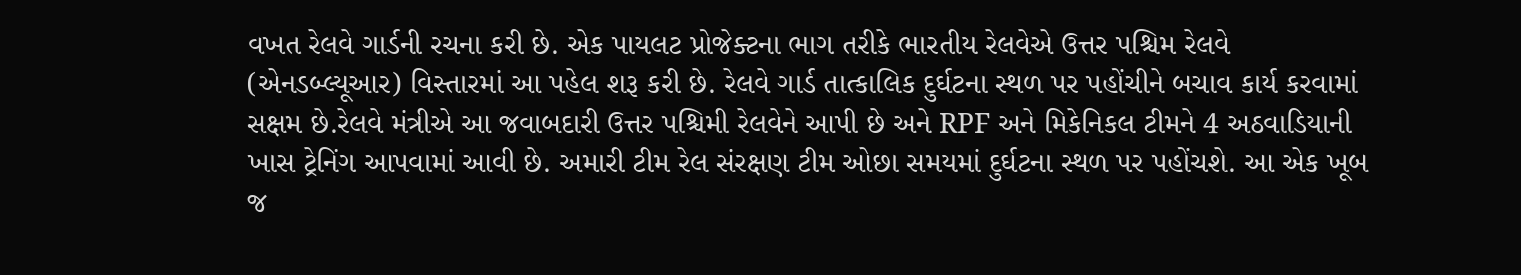વખત રેલવે ગાર્ડની રચના કરી છે. એક પાયલટ પ્રોજેક્ટના ભાગ તરીકે ભારતીય રેલવેએ ઉત્તર પશ્ચિમ રેલવે (એનડબ્લ્યૂઆર) વિસ્તારમાં આ પહેલ શરૂ કરી છે. રેલવે ગાર્ડ તાત્કાલિક દુર્ઘટના સ્થળ પર પહોંચીને બચાવ કાર્ય કરવામાં સક્ષમ છે.રેલવે મંત્રીએ આ જવાબદારી ઉત્તર પશ્ચિમી રેલવેને આપી છે અને RPF અને મિકેનિકલ ટીમને 4 અઠવાડિયાની ખાસ ટ્રેનિંગ આપવામાં આવી છે. અમારી ટીમ રેલ સંરક્ષણ ટીમ ઓછા સમયમાં દુર્ઘટના સ્થળ પર પહોંચશે. આ એક ખૂબ જ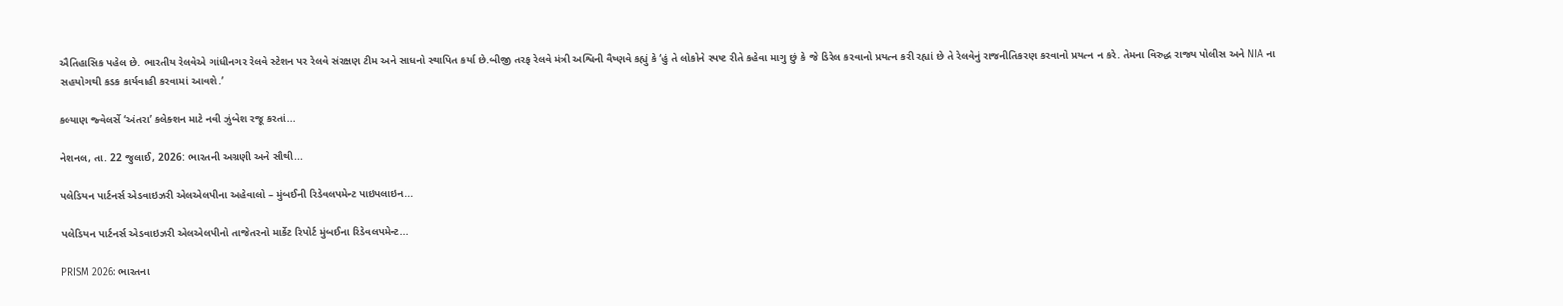ઐતિહાસિક પહેલ છે. ભારતીય રેલવેએ ગાંધીનગર રેલવે સ્ટેશન પર રેલવે સંરક્ષણ ટીમ અને સાધનો સ્થાપિત કર્યા છે.બીજી તરફ રેલવે મંત્રી અશ્વિની વૈષ્ણવે કહ્યું કે ‘હું તે લોકોને સ્પષ્ટ રીતે કહેવા માગુ છું કે જે ડિરેલ કરવાનો પ્રયત્ન કરી રહ્યાં છે તે રેલવેનું રાજનીતિકરણ કરવાનો પ્રયત્ન ન કરે. તેમના વિરુદ્ધ રાજ્ય પોલીસ અને NIA ના સહયોગથી કડક કાર્યવાહી કરવામાં આવશે.’

કલ્યાણ જ્વેલર્સે ‘અંતરા’ કલેક્શન માટે નવી ઝુંબેશ રજૂ કરતાં...

નેશનલ, તા. 22 જુલાઈ, 2026: ભારતની અગ્રણી અને સૌથી...

પલેડિયન પાર્ટનર્સ એડવાઇઝરી એલએલપીના અહેવાલો – મુંબઈની રિડેવલપમેન્ટ પાઇપલાઇન...

પલેડિયન પાર્ટનર્સ એડવાઇઝરી એલએલપીનો તાજેતરનો માર્કેટ રિપોર્ટ મુંબઈના રિડેવલપમેન્ટ...

PRISM 2026: ભારતના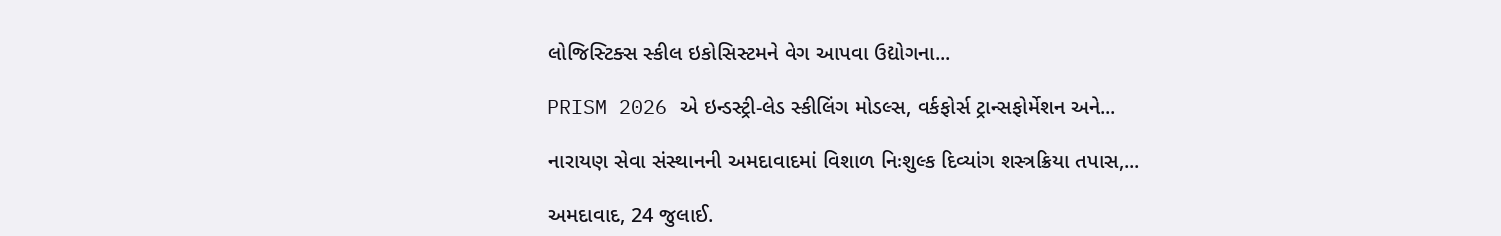લોજિસ્ટિક્સ સ્કીલ ઇકોસિસ્ટમને વેગ આપવા ઉદ્યોગના...

PRISM 2026 એ ઇન્ડસ્ટ્રી-લેડ સ્કીલિંગ મોડલ્સ, વર્કફોર્સ ટ્રાન્સફોર્મેશન અને...

નારાયણ સેવા સંસ્થાનની અમદાવાદમાં વિશાળ નિઃશુલ્ક દિવ્યાંગ શસ્ત્રક્રિયા તપાસ,...

અમદાવાદ, 24 જુલાઈ.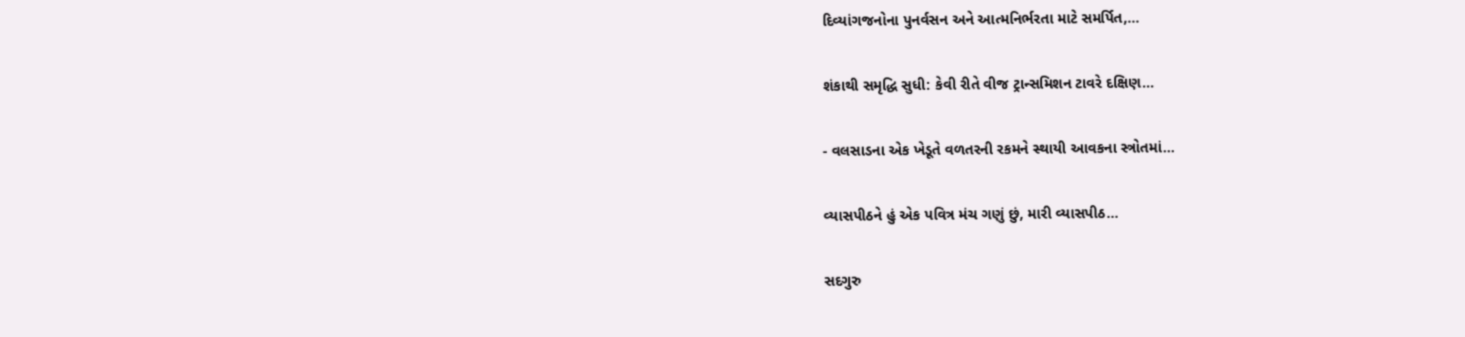દિવ્યાંગજનોના પુનર્વસન અને આત્મનિર્ભરતા માટે સમર્પિત,...

શંકાથી સમૃદ્ધિ સુધી: કેવી રીતે વીજ ટ્રાન્સમિશન ટાવરે દક્ષિણ...

- વલસાડના એક ખેડૂતે વળતરની રકમને સ્થાયી આવકના સ્ત્રોતમાં...

વ્યાસપીઠને હું એક પવિત્ર મંચ ગણું છું, મારી વ્યાસપીઠ...

સદગુરુ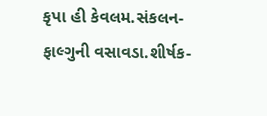કૃપા હી કેવલમ.સંકલન- ફાલ્ગુની વસાવડા.શીર્ષક-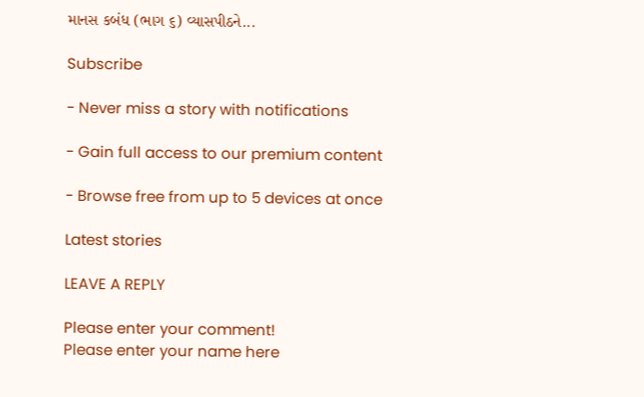માનસ કબંધ (ભાગ ૬) વ્યાસપીઠને...

Subscribe

- Never miss a story with notifications

- Gain full access to our premium content

- Browse free from up to 5 devices at once

Latest stories

LEAVE A REPLY

Please enter your comment!
Please enter your name here